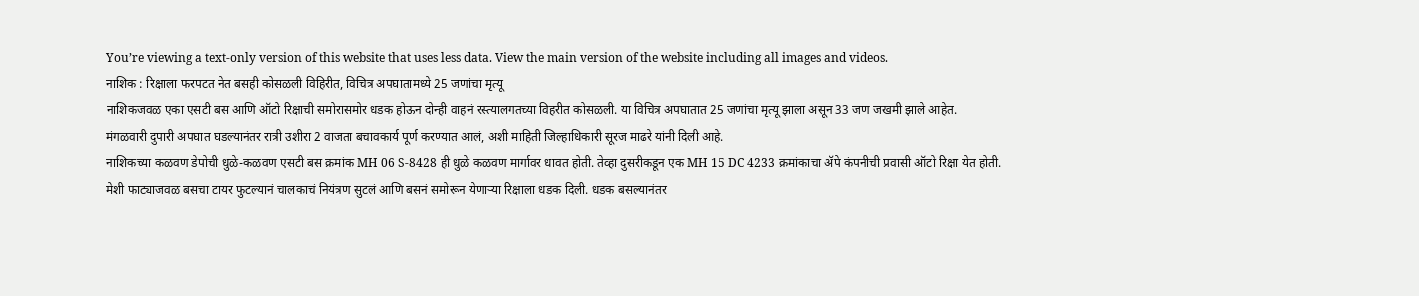You’re viewing a text-only version of this website that uses less data. View the main version of the website including all images and videos.
नाशिक : रिक्षाला फरपटत नेत बसही कोसळली विहिरीत, विचित्र अपघातामध्ये 25 जणांचा मृत्यू
नाशिकजवळ एका एसटी बस आणि ऑटो रिक्षाची समोरासमोर धडक होऊन दोन्ही वाहनं रस्त्यालगतच्या विहरीत कोसळली. या विचित्र अपघातात 25 जणांचा मृत्यू झाला असून 33 जण जखमी झाले आहेत.
मंगळवारी दुपारी अपघात घडल्यानंतर रात्री उशीरा 2 वाजता बचावकार्य पूर्ण करण्यात आलं, अशी माहिती जिल्हाधिकारी सूरज माढरे यांनी दिली आहे.
नाशिकच्या कळवण डेपोची धुळे-कळवण एसटी बस क्रमांक MH 06 S-8428 ही धुळे कळवण मार्गावर धावत होती. तेव्हा दुसरीकडून एक MH 15 DC 4233 क्रमांकाचा ॲपे कंपनीची प्रवासी ऑटो रिक्षा येत होती.
मेशी फाट्याजवळ बसचा टायर फुटल्यानं चालकाचं नियंत्रण सुटलं आणि बसनं समोरून येणाऱ्या रिक्षाला धडक दिली. धडक बसल्यानंतर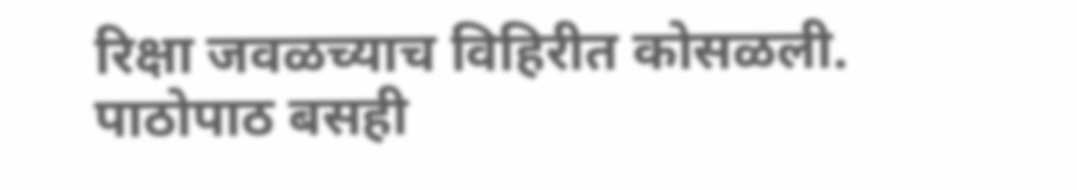रिक्षा जवळच्याच विहिरीत कोसळली. पाठोपाठ बसही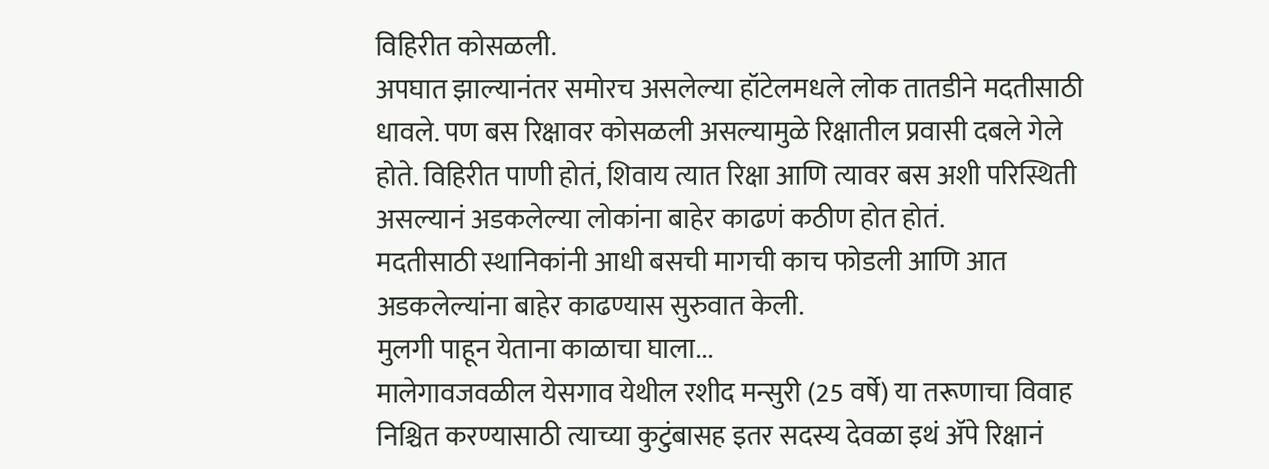विहिरीत कोसळली.
अपघात झाल्यानंतर समोरच असलेल्या हॉटेलमधले लोक तातडीने मदतीसाठी धावले. पण बस रिक्षावर कोसळली असल्यामुळे रिक्षातील प्रवासी दबले गेले होते. विहिरीत पाणी होतं, शिवाय त्यात रिक्षा आणि त्यावर बस अशी परिस्थिती असल्यानं अडकलेल्या लोकांना बाहेर काढणं कठीण होत होतं.
मदतीसाठी स्थानिकांनी आधी बसची मागची काच फोडली आणि आत अडकलेल्यांना बाहेर काढण्यास सुरुवात केली.
मुलगी पाहून येताना काळाचा घाला...
मालेगावजवळील येसगाव येथील रशीद मन्सुरी (25 वर्षे) या तरूणाचा विवाह निश्चित करण्यासाठी त्याच्या कुटुंबासह इतर सदस्य देवळा इथं ॲपे रिक्षानं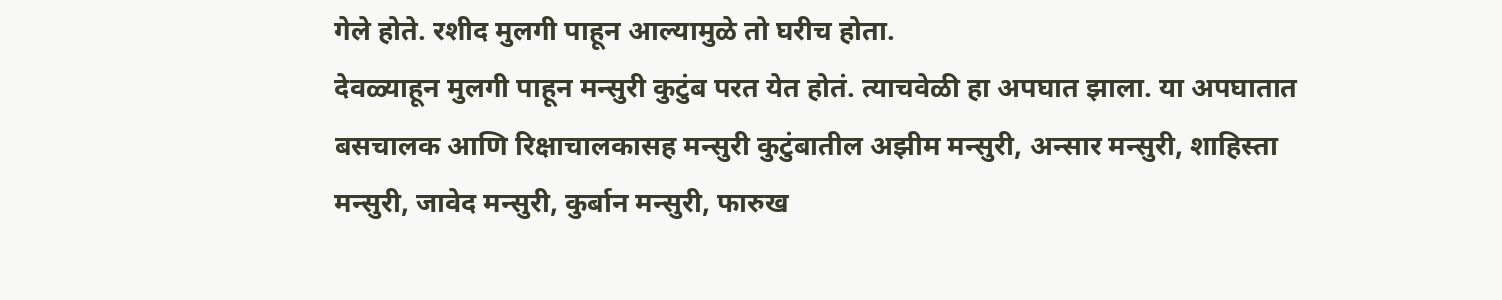गेले होते. रशीद मुलगी पाहून आल्यामुळे तो घरीच होता.
देवळ्याहून मुलगी पाहून मन्सुरी कुटुंब परत येत होतं. त्याचवेळी हा अपघात झाला. या अपघातात बसचालक आणि रिक्षाचालकासह मन्सुरी कुटुंबातील अझीम मन्सुरी, अन्सार मन्सुरी, शाहिस्ता मन्सुरी, जावेद मन्सुरी, कुर्बान मन्सुरी, फारुख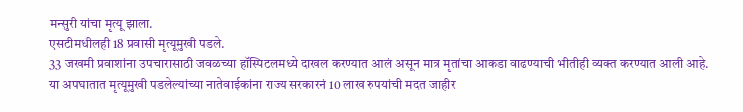मन्सुरी यांचा मृत्यू झाला.
एसटीमधीलही 18 प्रवासी मृत्यूमुखी पडले.
33 जखमी प्रवाशांना उपचारासाठी जवळच्या हॉस्पिटलमध्ये दाखल करण्यात आलं असून मात्र मृतांचा आकडा वाढण्याची भीतीही व्यक्त करण्यात आली आहे.
या अपघातात मृत्यूमुखी पडलेल्यांच्या नातेवाईकांना राज्य सरकारनं 10 लाख रुपयांची मदत जाहीर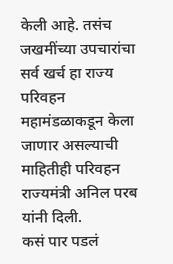केली आहे. तसंच जखमींच्या उपचारांचा सर्व खर्च हा राज्य परिवहन महामंडळाकडून केला जाणार असल्याची माहितीही परिवहन राज्यमंत्री अनिल परब यांनी दिली.
कसं पार पडलं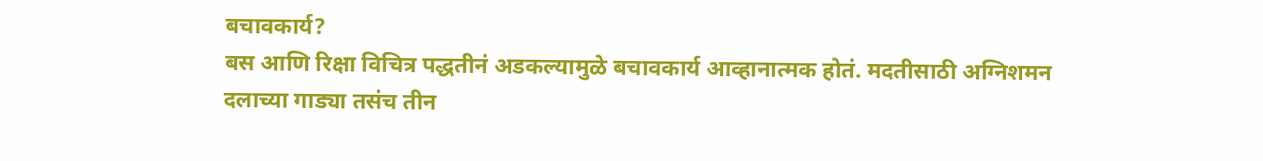बचावकार्य?
बस आणि रिक्षा विचित्र पद्धतीनं अडकल्यामुळे बचावकार्य आव्हानात्मक होतं. मदतीसाठी अग्निशमन दलाच्या गाड्या तसंच तीन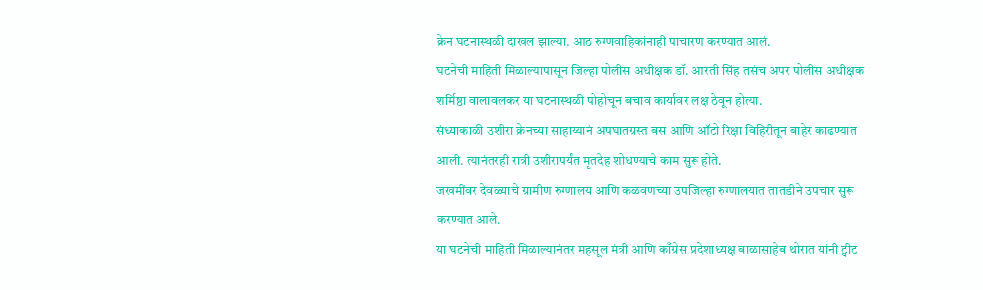क्रेन घटनास्थळी दाखल झाल्या. आठ रुग्णवाहिकांनाही पाचारण करण्यात आलं.
घटनेची माहिती मिळाल्यापासून जिल्हा पोलीस अधीक्षक डॉ. आरती सिंह तसंच अपर पोलीस अधीक्षक शर्मिष्ठा वालावलकर या घटनास्थळी पोहोचून बचाव कार्यावर लक्ष ठेवून होत्या.
संध्याकाळी उशीरा क्रेनच्या साहाय्यानं अपघातग्रस्त बस आणि ऑटो रिक्षा विहिरीतून बाहेर काढण्यात आली. त्यानंतरही रात्री उशीरापर्यंत मृतदेह शोधण्याचे काम सुरू होते.
जखमींवर देवळ्याचे ग्रामीण रुग्णालय आणि कळवणच्या उपजिल्हा रुग्णालयात तातडीने उपचार सुरू करण्यात आले.
या घटनेची माहिती मिळाल्यानंतर महसूल मंत्री आणि काँग्रेस प्रदेशाध्यक्ष बाळासाहेब थोरात यांनी ट्वीट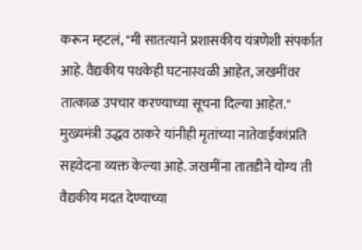करून म्हटलं, "मी सातत्याने प्रशासकीय यंत्रणेशी संपर्कात आहे. वैद्यकीय पथकेही घटनास्थळी आहेत, जखमींवर तात्काळ उपचार करण्याच्या सूचना दिल्या आहेत."
मुख्यमंत्री उद्धव ठाकरे यांनीही मृतांच्या नातेवाईकांप्रति सहवेदना व्यक्त केल्या आहे. जखमींना तातडीने योग्य ती वैद्यकीय मदत देण्याच्या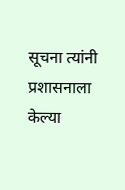सूचना त्यांनी प्रशासनाला केल्या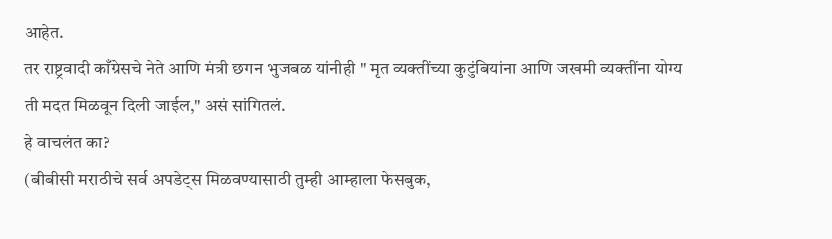आहेत.
तर राष्ट्रवादी काँग्रेसचे नेते आणि मंत्री छगन भुजबळ यांनीही " मृत व्यक्तींच्या कुटुंबियांना आणि जखमी व्यक्तींना योग्य ती मदत मिळवून दिली जाईल," असं सांगितलं.
हे वाचलंत का?
(बीबीसी मराठीचे सर्व अपडेट्स मिळवण्यासाठी तुम्ही आम्हाला फेसबुक,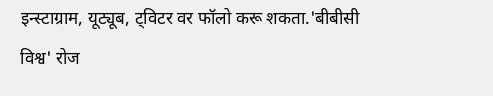इन्स्टाग्राम, यूट्यूब, ट्विटर वर फॉलो करू शकता.'बीबीसी विश्व' रोज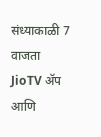संध्याकाळी 7 वाजता JioTV ॲप आणि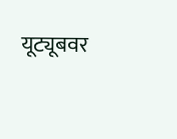यूट्यूबवर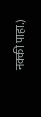नक्की पाहा.)